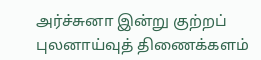அர்ச்சுனா இன்று குற்றப் புலனாய்வுத் திணைக்களம்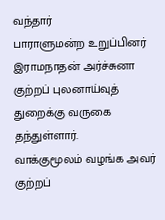வந்தார்
பாராளுமன்ற உறுப்பினர் இராமநாதன் அர்ச்சுனா குற்றப் புலனாய்வுத் துறைக்கு வருகை தந்துள்ளார்.
வாக்குமூலம் வழங்க அவர் குற்றப்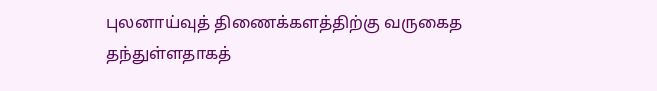புலனாய்வுத் திணைக்களத்திற்கு வருகைத தந்துள்ளதாகத்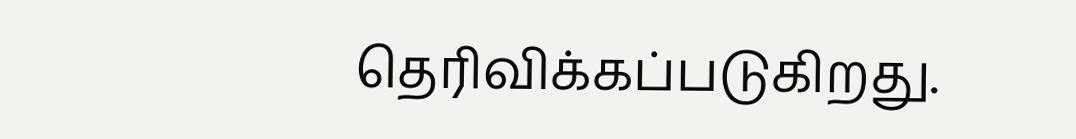தெரிவிக்கப்படுகிறது.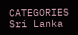CATEGORIES Sri Lanka